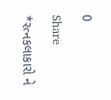0

Share

*રત્નકલાકારો ને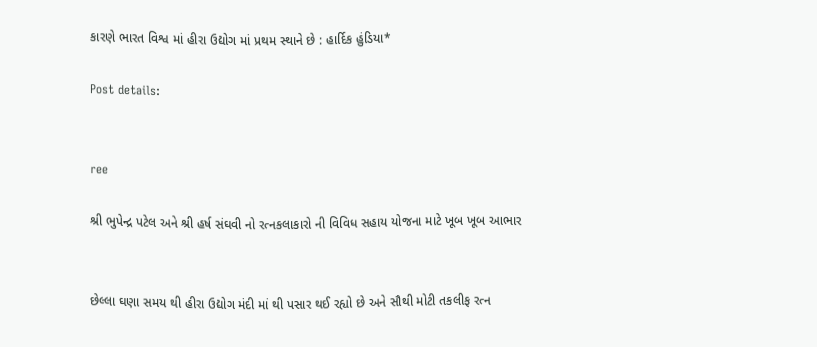કારણે ભારત વિશ્વ માં હીરા ઉદ્યોગ માં પ્રથમ સ્થાને છે : હાર્દિક હુંડિયા*

Post details:


ree

શ્રી ભુપેન્દ્ર પટેલ અને શ્રી હર્ષ સંઘવી નો રત્નકલાકારો ની વિવિધ સહાય યોજના માટે ખૂબ ખૂબ આભાર


છેલ્લા ઘણા સમય થી હીરા ઉદ્યોગ મંદી માં થી પસાર થઈ રહ્યો છે અને સૌથી મોટી તકલીફ રત્ન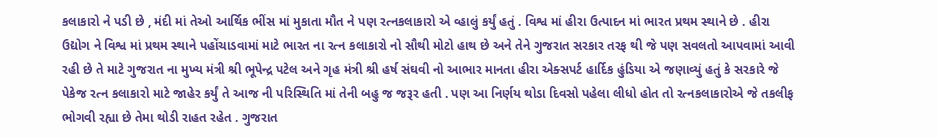કલાકારો ને પડી છે , મંદી માં તેઓ આર્થિક ભીંસ માં મુકાતા મૌત ને પણ રત્નકલાકારો એ વ્હાલું કર્યું હતું . વિશ્વ માં હીરા ઉત્પાદન માં ભારત પ્રથમ સ્થાને છે . હીરા ઉદ્યોગ ને વિશ્વ માં પ્રથમ સ્થાને પહોંચાડવામાં માટે ભારત ના રત્ન કલાકારો નો સૌથી મોટો હાથ છે અને તેને ગુજરાત સરકાર તરફ થી જે પણ સવલતો આપવામાં આવી રહી છે તે માટે ગુજરાત ના મુખ્ય મંત્રી શ્રી ભૂપેન્દ્ર પટેલ અને ગૃહ મંત્રી શ્રી હર્ષ સંઘવી નો આભાર માનતા હીરા એક્સપર્ટ હાર્દિક હુંડિયા એ જણાવ્યું હતું કે સરકારે જે પેકેજ રત્ન કલાકારો માટે જાહેર કર્યું તે આજ ની પરિસ્થિતિ માં તેની બહુ જ જરૂર હતી . પણ આ નિર્ણય થોડા દિવસો પહેલા લીધો હોત તો રત્નકલાકારોએ જે તકલીફ ભોગવી રહ્યા છે તેમા થોડી રાહત રહેત . ગુજરાત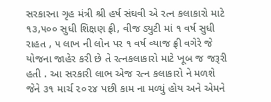સરકારના ગૃહ મંત્રી શ્રી હર્ષ સંઘવી એ રત્ન કલાકારો માટે ૧૩,૫૦૦ સુધી શિક્ષણ ફ્રી, વીજ ડ્યુટી માં ૧ વર્ષ સુધી રાહત , ૫ લાખ ની લોન પર ૧ વર્ષ વ્યાજ ફ્રી વગેરે જે યોજના જાહેર કરી છે તે રત્નકલાકારો માટે ખૂબ જ જરૂરી હતી . આ સરકારી લાભ એજ રત્ન કલાકારો ને મળશે જેને ૩૧ માર્ચ ૨૦૨૪ પછી કામ ના મળ્યું હોય અને એમને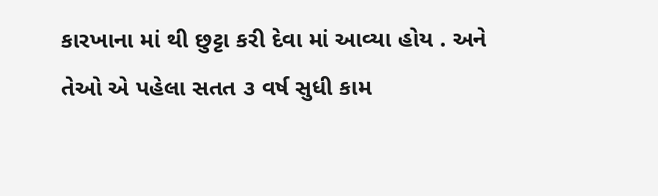કારખાના માં થી છુટ્ટા કરી દેવા માં આવ્યા હોય . અને તેઓ એ પહેલા સતત ૩ વર્ષ સુધી કામ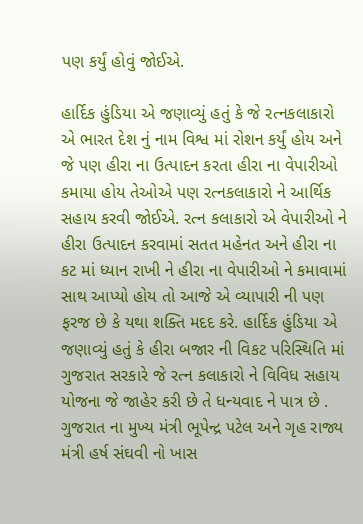પણ કર્યું હોવું જોઈએ.

હાર્દિક હુંડિયા એ જણાવ્યું હતું કે જે રત્નકલાકારો એ ભારત દેશ નું નામ વિશ્વ માં રોશન કર્યું હોય અને જે પણ હીરા ના ઉત્પાદન કરતા હીરા ના વેપારીઓ કમાયા હોય તેઓએ પણ રત્નકલાકારો ને આર્થિક સહાય કરવી જોઈએ. રત્ન કલાકારો એ વેપારીઓ ને હીરા ઉત્પાદન કરવામાં સતત મહેનત અને હીરા ના કટ માં ધ્યાન રાખી ને હીરા ના વેપારીઓ ને કમાવામાં સાથ આપ્યો હોય તો આજે એ વ્યાપારી ની પણ ફરજ છે કે યથા શક્તિ મદદ કરે. હાર્દિક હુંડિયા એ જણાવ્યું હતું કે હીરા બજાર ની વિકટ પરિસ્થિતિ માં ગુજરાત સરકારે જે રત્ન કલાકારો ને વિવિધ સહાય યોજના જે જાહેર કરી છે તે ધન્યવાદ ને પાત્ર છે . ગુજરાત ના મુખ્ય મંત્રી ભૂપેન્દ્ર પટેલ અને ગૃહ રાજ્ય મંત્રી હર્ષ સંઘવી નો ખાસ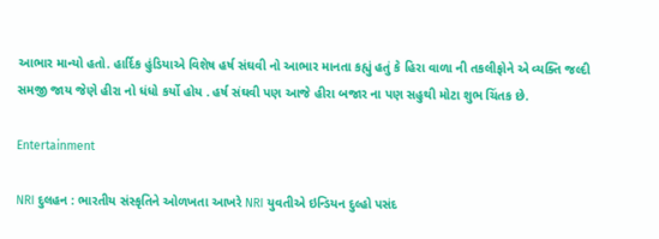આભાર માન્યો હતો. હાર્દિક હુંડિયાએ વિશેષ હર્ષ સંઘવી નો આભાર માનતા કહ્યું હતું કે હિરા વાળા ની તકલીફોને એ વ્યક્તિ જલ્દી સમજી જાય જેણે હીરા નો ધંધો કર્યો હોય . હર્ષ સંઘવી પણ આજે હીરા બજાર ના પણ સહુથી મોટા શુભ ચિંતક છે.

Entertainment

NRI દુલહન : ભારતીય સંસ્કૃતિને ઓળખતા આખરે NRI યુવતીએ ઇન્ડિયન દુલ્હો પસંદ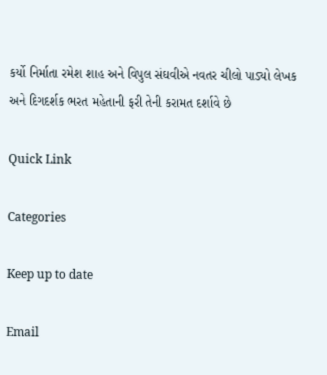કર્યો નિર્માતા રમેશ શાહ અને વિપુલ સંઘવીએ નવતર ચીલો પાડ્યો લેખક અને દિગદર્શક ભરત મહેતાની ફરી તેની કરામત દર્શાવે છે

Quick Link

Categories

Keep up to date

Email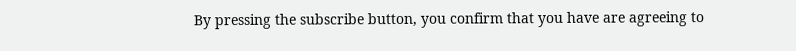By pressing the subscribe button, you confirm that you have are agreeing to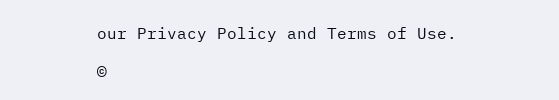our Privacy Policy and Terms of Use.

©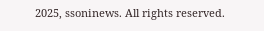2025, ssoninews. All rights reserved.